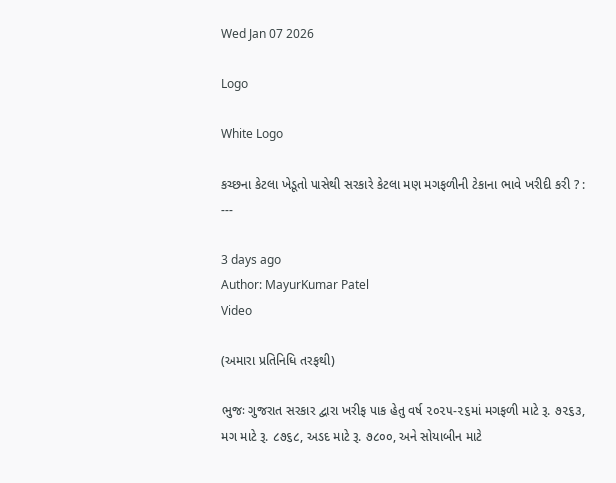Wed Jan 07 2026

Logo

White Logo

કચ્છના કેટલા ખેડૂતો પાસેથી સરકારે કેટલા મણ મગફળીની ટેકાના ભાવે ખરીદી કરી ? : ---

3 days ago
Author: MayurKumar Patel
Video

(અમારા પ્રતિનિધિ તરફથી)

ભુજઃ ગુજરાત સરકાર દ્વારા ખરીફ પાક હેતુ વર્ષ ૨૦૨૫-૨૬માં મગફળી માટે રૂ. ૭૨૬૩, મગ માટે રૂ. ૮૭૬૮, અડદ માટે રૂ. ૭૮૦૦, અને સોયાબીન માટે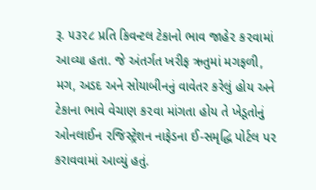રૂ. ૫૩૨૮ પ્રતિ કિવન્ટલ ટેકાનો ભાવ જાહે૨ ક૨વામાં આવ્યા હતા. જે અંતર્ગત ખરીફ ઋતુમાં મગફળી, મગ, અડદ અને સોયાબીનનું વાવેતર કરેલું હોય અને ટેકાના ભાવે વેચાણ ક૨વા માંગતા હોય તે ખેડૂતોનું ઓનલાઈન ૨જિસ્ટ્રેશન નાફેડના ઈ-સમૃદ્ધિ પોર્ટલ પ૨ કરાવવામાં આવ્યું હતું.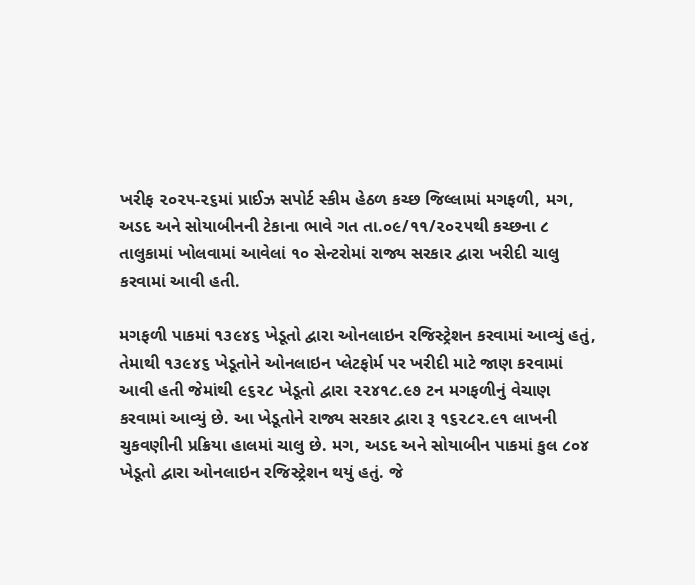ખરીફ ૨૦૨૫-૨૬માં પ્રાઈઝ સપોર્ટ સ્કીમ હેઠળ કચ્છ જિલ્લામાં મગફળી, મગ, અડદ અને સોયાબીનની ટેકાના ભાવે ગત તા.૦૯/૧૧/૨૦૨૫થી કચ્છના ૮ તાલુકામાં ખોલવામાં આવેલાં ૧૦ સેન્ટરોમાં રાજ્ય સરકાર દ્વારા ખરીદી ચાલુ કરવામાં આવી હતી.

મગફળી પાકમાં ૧૩૯૪૬ ખેડૂતો દ્વારા ઓનલાઇન રજિસ્ટ્રેશન કરવામાં આવ્યું હતું, તેમાથી ૧૩૯૪૬ ખેડૂતોને ઓનલાઇન પ્લેટફોર્મ પર ખરીદી માટે જાણ કરવામાં આવી હતી જેમાંથી ૯૬૨૮ ખેડૂતો દ્વારા ૨૨૪૧૮.૯૭ ટન મગફળીનું વેચાણ કરવામાં આવ્યું છે. આ ખેડૂતોને રાજ્ય સરકાર દ્વારા રૂ ૧૬૨૮૨.૯૧ લાખની ચુકવણીની પ્રક્રિયા હાલમાં ચાલુ છે. મગ, અડદ અને સોયાબીન પાકમાં કુલ ૮૦૪ ખેડૂતો દ્વારા ઓનલાઇન રજિસ્ટ્રેશન થયું હતું. જે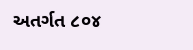અતર્ગત ૮૦૪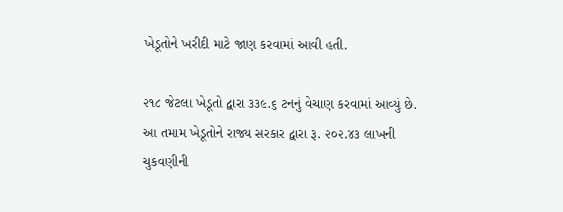ખેડૂતોને ખરીદી માટે જાણ કરવામાં આવી હતી.

૨૧૮ જેટલા ખેડૂતો દ્વારા ૩૩૯.૬ ટનનું વેચાણ કરવામાં આવ્યું છે. આ તમામ ખેડૂતોને રાજ્ય સરકાર દ્વારા રૂ. ૨૦૨.૪૩ લાખની ચુકવણીની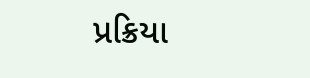પ્રક્રિયા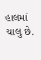હાલમાં ચાલુ છે.